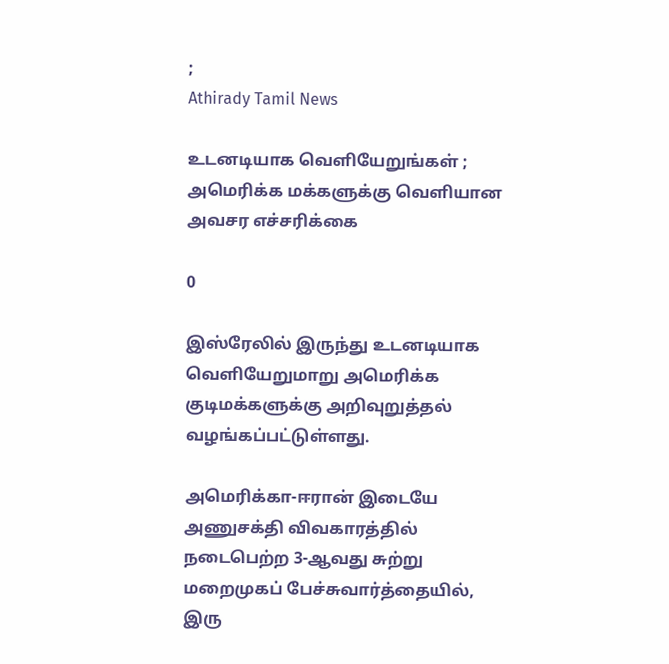;
Athirady Tamil News

உடனடியாக வெளியேறுங்கள் ; அமெரிக்க மக்களுக்கு வெளியான அவசர எச்சரிக்கை

0

இஸ்ரேலில் இருந்து உடனடியாக வெளியேறுமாறு அமெரிக்க குடிமக்களுக்கு அறிவுறுத்தல் வழங்கப்பட்டுள்ளது.

அமெரிக்கா-ஈரான் இடையே அணுசக்தி விவகாரத்தில் நடைபெற்ற 3-ஆவது சுற்று மறைமுகப் பேச்சுவார்த்தையில், இரு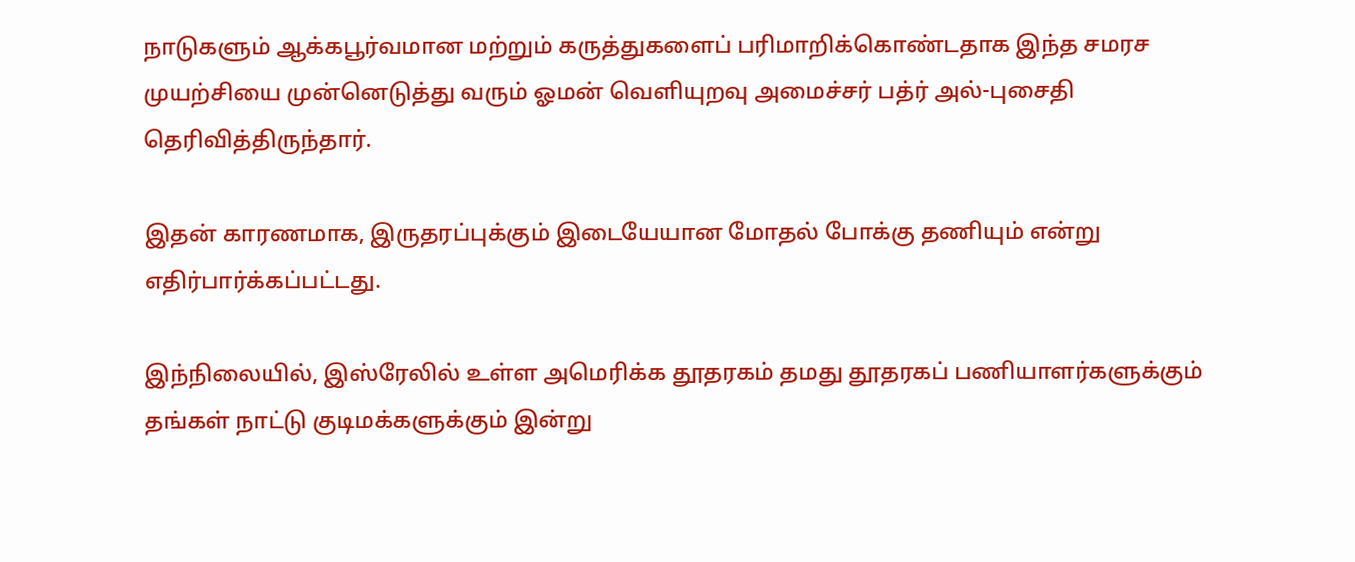நாடுகளும் ஆக்கபூர்வமான மற்றும் கருத்துகளைப் பரிமாறிக்கொண்டதாக இந்த சமரச முயற்சியை முன்னெடுத்து வரும் ஓமன் வெளியுறவு அமைச்சர் பத்ர் அல்-புசைதி தெரிவித்திருந்தார்.

இதன் காரணமாக, இருதரப்புக்கும் இடையேயான மோதல் போக்கு தணியும் என்று எதிர்பார்க்கப்பட்டது.

இந்நிலையில், இஸ்ரேலில் உள்ள அமெரிக்க தூதரகம் தமது தூதரகப் பணியாளர்களுக்கும் தங்கள் நாட்டு குடிமக்களுக்கும் இன்று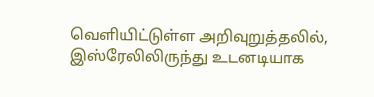வெளியிட்டுள்ள அறிவுறுத்தலில், இஸ்ரேலிலிருந்து உடனடியாக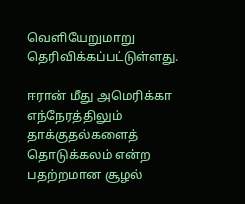வெளியேறுமாறு தெரிவிக்கப்பட்டுள்ளது.

ஈரான் மீது அமெரிக்கா எந்நேரத்திலும் தாக்குதல்களைத் தொடுக்கலம் என்ற பதற்றமான சூழல்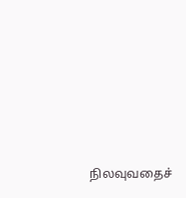நிலவுவதைச்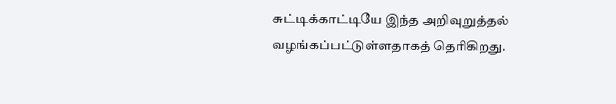சுட்டிக்காட்டியே இந்த அறிவுறுத்தல் வழங்கப்பட்டுள்ளதாகத் தெரிகிறது.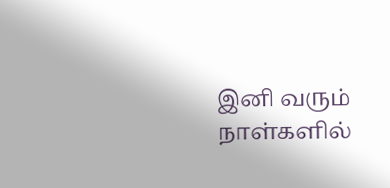இனி வரும் நாள்களில்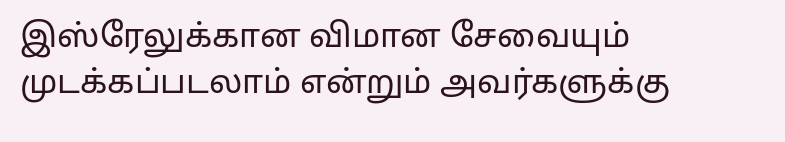இஸ்ரேலுக்கான விமான சேவையும் முடக்கப்படலாம் என்றும் அவர்களுக்கு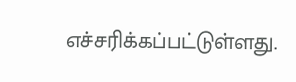எச்சரிக்கப்பட்டுள்ளது.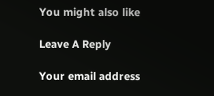You might also like

Leave A Reply

Your email address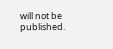will not be published.